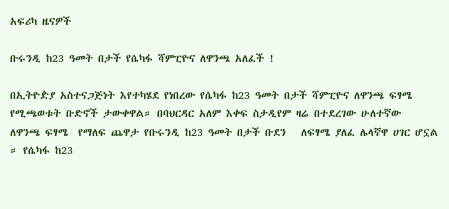አፍሪካ ዜናዎች

ቡሩንዲ ከ23 ዓመት በታች የሴካፋ ሻምፒዮና ለዋንጫ አለፈች !

በኢትዮዽያ አስተናጋጅነት እየተካሄደ የነበረው የሴካፋ ከ23 ዓመት በታች ሻምፒዮና ለዋንጫ ፍፃሜ የሚጫወቱት ቡድኖች ታውቀዋል። በባህርዳር አለም እቀፍ ስታዲየም ዛሬ በተደረገው ሁለተኛው  ለዋንጫ ፍፃሜ  የማለፍ ጨዋታ የቡሩንዲ ከ23 ዓመት በታች ቡደን   ለፍፃሜ ያለፈ ሌላኛዋ ሀገር ሆኗል ። የሴካፋ ከ23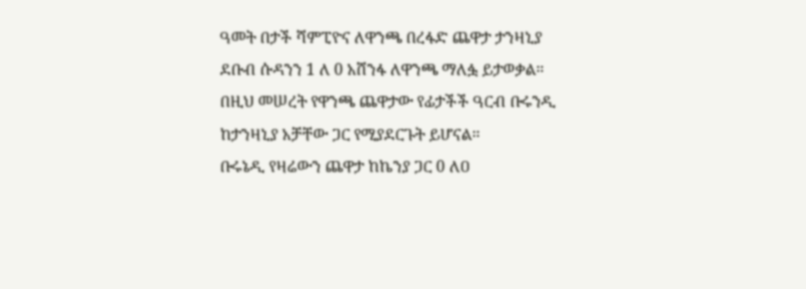ዓመት በታች ሻምፒዮና ለዋንጫ በረፋድ ጨዋታ ታንዛኒያ ደቡብ ሱዳንን 1 ለ 0 አሸንፋ ለዋንጫ ማለፏ ይታወቃል።
በዚህ መሠረት የዋንጫ ጨዋታው የፊታችች ዓርብ ቡሩንዲ ከታንዛኒያ አቻቸው ጋር የሚያደርጉት ይሆናል።
ቡሩኔዲ የዛሬውን ጨዋታ ከኬንያ ጋር 0 ለዐ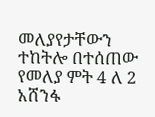መለያየታቸውን ተከትሎ በተሰጠው የመለያ ምት 4 ለ 2 አሸንፋ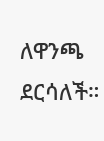ለዋንጫ ደርሳለች።